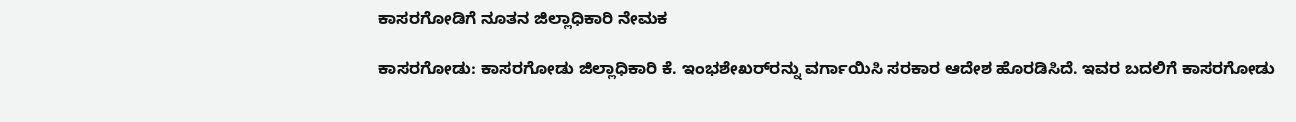ಕಾಸರಗೋಡಿಗೆ ನೂತನ ಜಿಲ್ಲಾಧಿಕಾರಿ ನೇಮಕ

ಕಾಸರಗೋಡು: ಕಾಸರಗೋಡು ಜಿಲ್ಲಾಧಿಕಾರಿ ಕೆ. ಇಂಭಶೇಖರ್‌ರನ್ನು ವರ್ಗಾಯಿಸಿ ಸರಕಾರ ಆದೇಶ ಹೊರಡಿಸಿದೆ. ಇವರ ಬದಲಿಗೆ ಕಾಸರಗೋಡು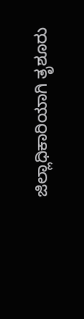ಜಿಲ್ಲಾಧಿಕಾರಿಯಾಗಿ ತೃಶೂರು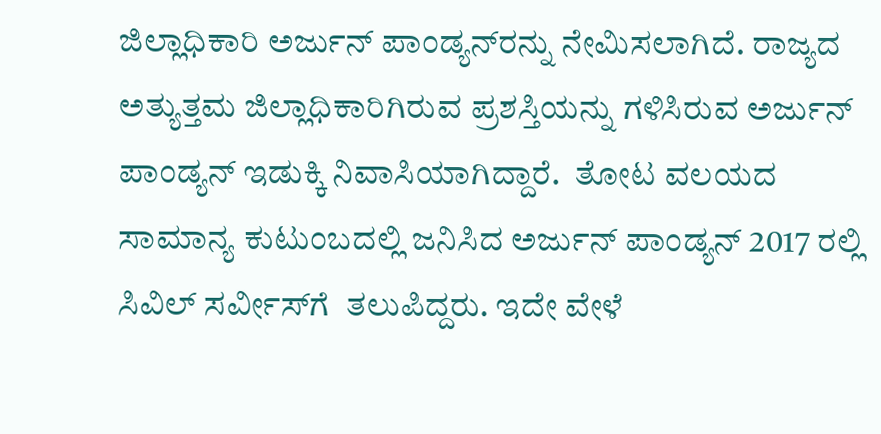ಜಿಲ್ಲಾಧಿಕಾರಿ ಅರ್ಜುನ್ ಪಾಂಡ್ಯನ್‌ರನ್ನು ನೇಮಿಸಲಾಗಿದೆ. ರಾಜ್ಯದ ಅತ್ಯುತ್ತಮ ಜಿಲ್ಲಾಧಿಕಾರಿಗಿರುವ ಪ್ರಶಸ್ತಿಯನ್ನು ಗಳಿಸಿರುವ ಅರ್ಜುನ್ ಪಾಂಡ್ಯನ್ ಇಡುಕ್ಕಿ ನಿವಾಸಿಯಾಗಿದ್ದಾರೆ.  ತೋಟ ವಲಯದ  ಸಾಮಾನ್ಯ ಕುಟುಂಬದಲ್ಲಿ ಜನಿಸಿದ ಅರ್ಜುನ್ ಪಾಂಡ್ಯನ್ 2017 ರಲ್ಲಿ ಸಿವಿಲ್ ಸರ್ವೀಸ್‌ಗೆ  ತಲುಪಿದ್ದರು. ಇದೇ ವೇಳೆ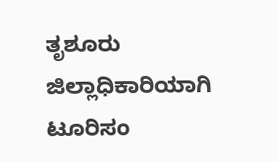ತೃಶೂರು   ಜಿಲ್ಲಾಧಿಕಾರಿಯಾಗಿ ಟೂರಿಸಂ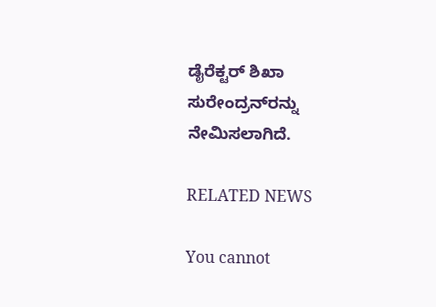ಡೈರೆಕ್ಟರ್ ಶಿಖಾ ಸುರೇಂದ್ರನ್‌ರನ್ನು ನೇಮಿಸಲಾಗಿದೆ.

RELATED NEWS

You cannot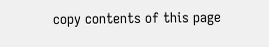copy contents of this page